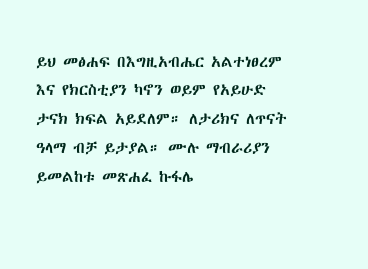ይህ መፅሐፍ በእግዚአብሔር አልተነፀረም እና የክርስቲያን ካኖን ወይም የአይሁድ ታናክ ክፍል አይደለም። ለታሪክና ለጥናት ዓላማ ብቻ ይታያል። ሙሉ ማብራሪያን ይመልከቱ መጽሐፈ ኩፋሌ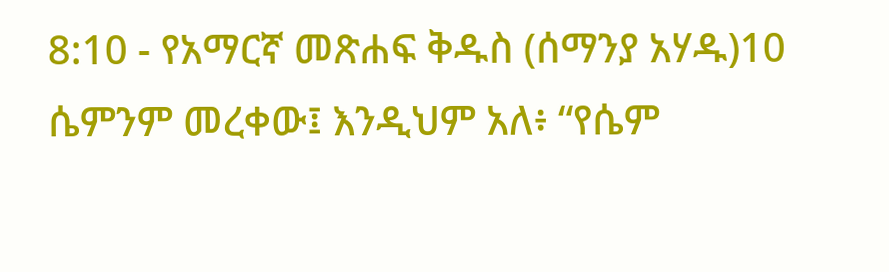8:10 - የአማርኛ መጽሐፍ ቅዱስ (ሰማንያ አሃዱ)10 ሴምንም መረቀው፤ እንዲህም አለ፥ “የሴም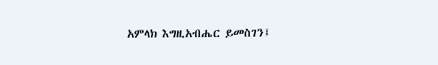አምላክ እግዚአብሔር ይመስገን፤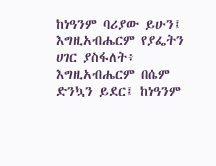ከነዓንም ባሪያው ይሁን፤ እግዚአብሔርም የያፌትን ሀገር ያስፋለት፥ እግዚአብሔርም በሴም ድንኳን ይደር፤ ከነዓንም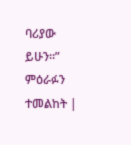ባሪያው ይሁን።” ምዕራፉን ተመልከት |